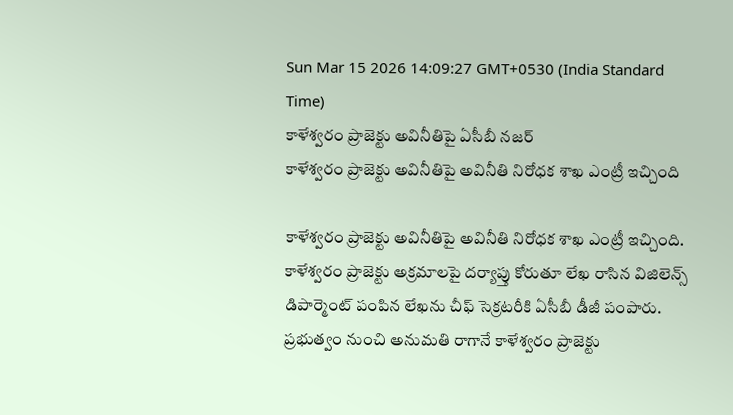Sun Mar 15 2026 14:09:27 GMT+0530 (India Standard Time)
కాళేశ్వరం ప్రాజెక్టు అవినీతిపై ఏసీబీ నజర్
కాళేశ్వరం ప్రాజెక్టు అవినీతిపై అవినీతి నిరోధక శాఖ ఎంట్రీ ఇచ్చింది

కాళేశ్వరం ప్రాజెక్టు అవినీతిపై అవినీతి నిరోధక శాఖ ఎంట్రీ ఇచ్చింది. కాళేశ్వరం ప్రాజెక్టు అక్రమాలపై దర్యాప్తు కోరుతూ లేఖ రాసిన విజిలెన్స్ డిపార్మెంట్ పంపిన లేఖను చీఫ్ సెక్రటరీకి ఏసీబీ డీజీ పంపారు. ప్రభుత్వం నుంచి అనుమతి రాగానే కాళేశ్వరం ప్రాజెక్టు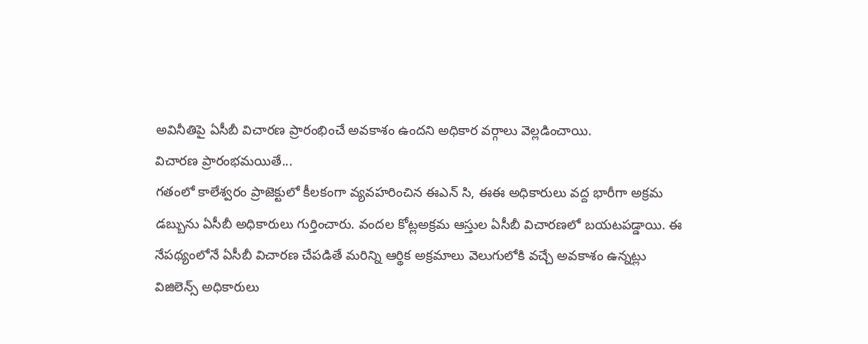అవినీతిపై ఏసీబీ విచారణ ప్రారంభించే అవకాశం ఉందని అధికార వర్గాలు వెల్లడించాయి.
విచారణ ప్రారంభమయితే...
గతంలో కాలేశ్వరం ప్రాజెక్టులో కీలకంగా వ్యవహరించిన ఈఎన్ సి, ఈఈ అధికారులు వద్ద భారీగా అక్రమ డబ్బును ఏసీబీ అధికారులు గుర్తించారు. వందల కోట్లఅక్రమ ఆస్తుల ఏసీబీ విచారణలో బయటపడ్డాయి. ఈ నేపథ్యంలోనే ఏసీబీ విచారణ చేపడితే మరిన్ని ఆర్థిక అక్రమాలు వెలుగులోకి వచ్చే అవకాశం ఉన్నట్లు విజిలెన్స్ అధికారులు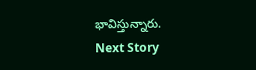భావిస్తున్నారు.
Next Story